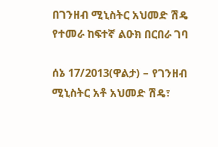በገንዘብ ሚኒስትር አህመድ ሽዴ የተመራ ከፍተኛ ልዑክ በርበራ ገባ

ሰኔ 17/2013(ዋልታ) – የገንዘብ ሚኒስትር አቶ አህመድ ሽዴ፣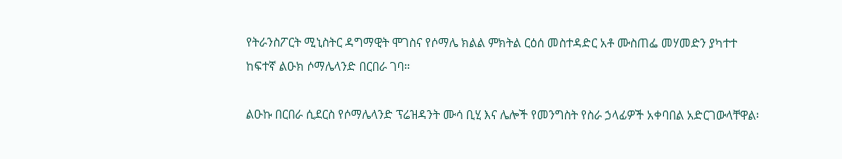የትራንስፖርት ሚኒስትር ዳግማዊት ሞገስና የሶማሌ ክልል ምክትል ርዕሰ መስተዳድር አቶ ሙስጠፌ መሃመድን ያካተተ ከፍተኛ ልዑክ ሶማሌላንድ በርበራ ገባ።

ልዑኩ በርበራ ሲደርስ የሶማሌላንድ ፕሬዝዳንት ሙሳ ቢሂ እና ሌሎች የመንግስት የስራ ኃላፊዎች አቀባበል አድርገውላቸዋል፡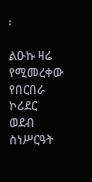፡

ልዑኩ ዛሬ የሚመረቀው የበርበራ ኮሪደር ወደብ ስነሥርዓት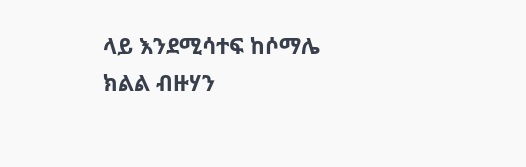ላይ እንደሚሳተፍ ከሶማሌ ክልል ብዙሃን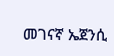መገናኛ ኤጀንሲ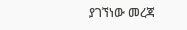ያገኘነው መረጃ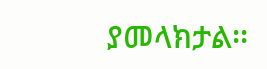ያመላክታል፡፡